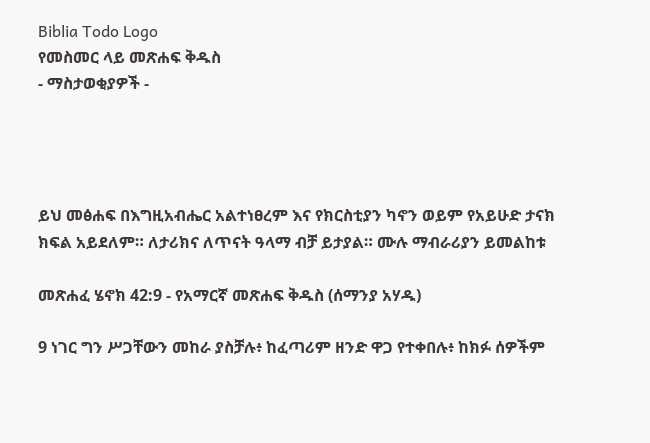Biblia Todo Logo
የመስመር ላይ መጽሐፍ ቅዱስ
- ማስታወቂያዎች -




ይህ መፅሐፍ በእግዚአብሔር አልተነፀረም እና የክርስቲያን ካኖን ወይም የአይሁድ ታናክ ክፍል አይደለም። ለታሪክና ለጥናት ዓላማ ብቻ ይታያል። ሙሉ ማብራሪያን ይመልከቱ

መጽሐፈ ሄኖክ 42:9 - የአማርኛ መጽሐፍ ቅዱስ (ሰማንያ አሃዱ)

9 ነገር ግን ሥጋቸውን መከራ ያስቻሉ፥ ከፈጣሪም ዘንድ ዋጋ የተቀበሉ፥ ከክፉ ሰዎችም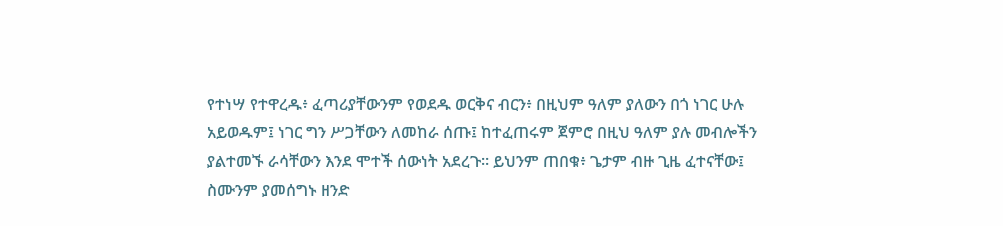የተነሣ የተዋረዱ፥ ፈጣሪያቸውንም የወደዱ ወርቅና ብርን፥ በዚህም ዓለም ያለውን በጎ ነገር ሁሉ አይወዱም፤ ነገር ግን ሥጋቸውን ለመከራ ሰጡ፤ ከተፈጠሩም ጀምሮ በዚህ ዓለም ያሉ መብሎችን ያልተመኙ ራሳቸውን እንደ ሞተች ሰውነት አደረጉ። ይህንም ጠበቁ፥ ጌታም ብዙ ጊዜ ፈተናቸው፤ ስሙንም ያመሰግኑ ዘንድ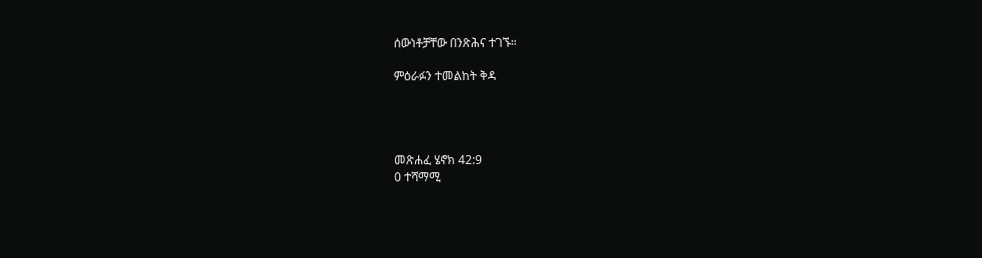ሰውነቶቻቸው በንጽሕና ተገኙ።

ምዕራፉን ተመልከት ቅዳ




መጽሐፈ ሄኖክ 42:9
0 ተሻማሚ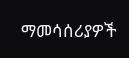ማመሳሰሪያዎች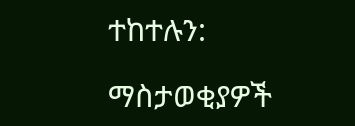ተከተሉን:

ማስታወቂያዎች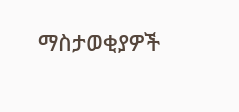ማስታወቂያዎች